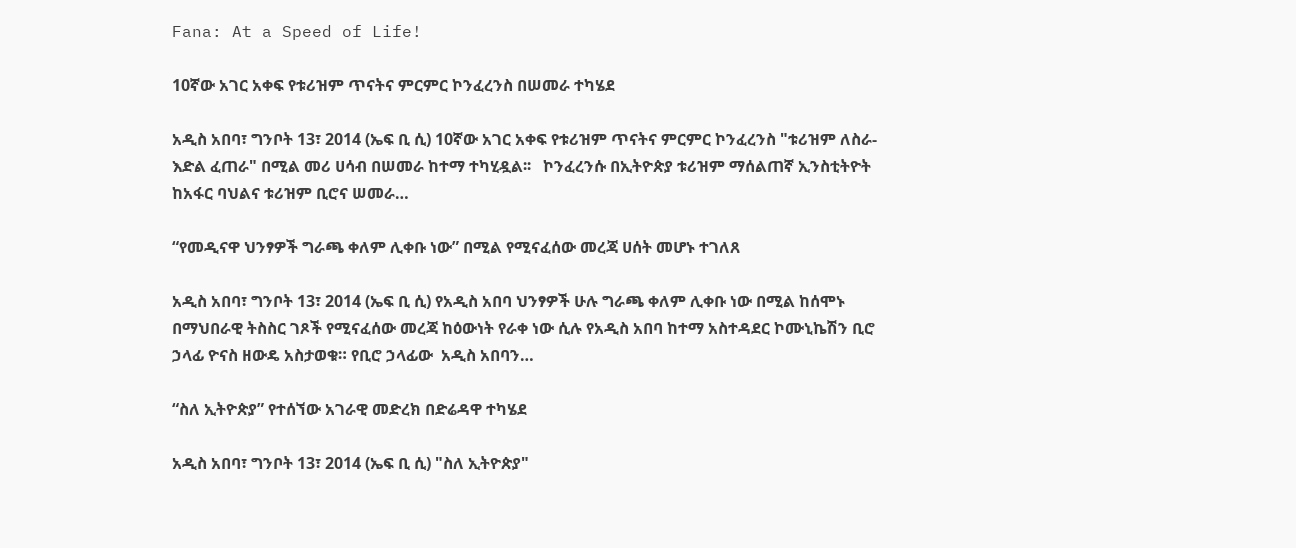Fana: At a Speed of Life!

10ኛው አገር አቀፍ የቱሪዝም ጥናትና ምርምር ኮንፈረንስ በሠመራ ተካሄደ

አዲስ አበባ፣ ግንቦት 13፣ 2014 (ኤፍ ቢ ሲ) 10ኛው አገር አቀፍ የቱሪዝም ጥናትና ምርምር ኮንፈረንስ "ቱሪዝም ለስራ-እድል ፈጠራ" በሚል መሪ ሀሳብ በሠመራ ከተማ ተካሂዷል፡፡   ኮንፈረንሱ በኢትዮጵያ ቱሪዝም ማሰልጠኛ ኢንስቲትዮት ከአፋር ባህልና ቱሪዝም ቢሮና ሠመራ…

“የመዲናዋ ህንፃዎች ግራጫ ቀለም ሊቀቡ ነው” በሚል የሚናፈሰው መረጃ ሀሰት መሆኑ ተገለጸ

አዲስ አበባ፣ ግንቦት 13፣ 2014 (ኤፍ ቢ ሲ) የአዲስ አበባ ህንፃዎች ሁሉ ግራጫ ቀለም ሊቀቡ ነው በሚል ከሰሞኑ በማህበራዊ ትስስር ገጾች የሚናፈሰው መረጃ ከዕውነት የራቀ ነው ሲሉ የአዲስ አበባ ከተማ አስተዳደር ኮሙኒኬሽን ቢሮ ኃላፊ ዮናስ ዘውዴ አስታወቁ። የቢሮ ኃላፊው  አዲስ አበባን…

“ስለ ኢትዮጵያ” የተሰኘው አገራዊ መድረክ በድሬዳዋ ተካሄደ

አዲስ አበባ፣ ግንቦት 13፣ 2014 (ኤፍ ቢ ሲ) "ስለ ኢትዮጵያ"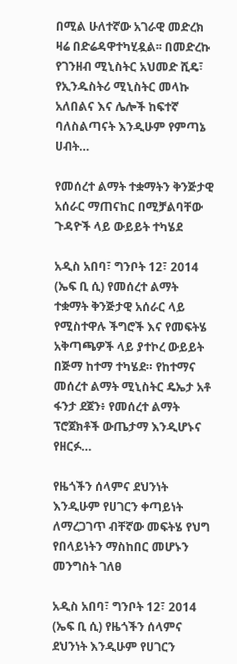በሚል ሁለተኛው አገራዊ መድረክ ዛሬ በድሬዳዋተካሂዷል፡፡ በመድረኩ የገንዘብ ሚኒስትር አህመድ ሺዴ፣ የኢንዱስትሪ ሚኒስትር መላኩ አለበልና እና ሌሎች ከፍተኛ ባለስልጣናት እንዲሁም የምጣኔ ሀብት…

የመሰረተ ልማት ተቋማትን ቅንጅታዊ አሰራር ማጠናከር በሚቻልባቸው ጉዳዮች ላይ ውይይት ተካሄደ

አዲስ አበባ፣ ግንቦት 12፣ 2014 (ኤፍ ቢ ሲ) የመሰረተ ልማት ተቋማት ቅንጅታዊ አሰራር ላይ የሚስተዋሉ ችግሮች እና የመፍትሄ አቅጣጫዎች ላይ ያተኮረ ውይይት በጅማ ከተማ ተካሄደ። የከተማና መሰረተ ልማት ሚኒስትር ዴኤታ አቶ ፋንታ ደጀን፥ የመሰረተ ልማት ፕሮጀክቶች ውጤታማ እንዲሆኑና የዘርፉ…

የዜጎችን ሰላምና ደህንነት እንዲሁም የሀገርን ቀጣይነት ለማረጋገጥ ብቸኛው መፍትሄ የህግ የበላይነትን ማስከበር መሆኑን መንግስት ገለፀ

አዲስ አበባ፣ ግንቦት 12፣ 2014 (ኤፍ ቢ ሲ) የዜጎችን ሰላምና ደህንነት እንዲሁም የሀገርን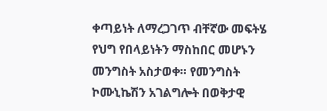ቀጣይነት ለማረጋገጥ ብቸኛው መፍትሄ የህግ የበላይነትን ማስከበር መሆኑን መንግስት አስታወቀ። የመንግስት ኮሙኒኬሽን አገልግሎት በወቅታዊ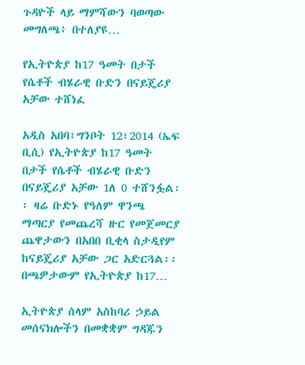ጉዳዮች ላይ ማምሻውን ባወጣው መግለጫ፥ በተለያዩ…

የኢትዮጵያ ከ17 ዓመት በታች የሴቶች ብሄራዊ ቡድን በናይጄሪያ አቻው ተሸነፈ

አዲስ አበባ፣ግንቦት 12፣2014 (ኤፍ ቢሲ) የኢትዮጵያ ከ17 ዓመት በታች የሴቶች ብሄራዊ ቡድን በናይጄሪያ አቻው 1ለ 0 ተሸንፏል፡፡ ዛሬ ቡድኑ የዓለም ዋንጫ ማጣርያ የመጨረሻ ዙር የመጀመርያ ጨዋታውን በአበበ ቢቂላ ስታዲየም ከናይጄሪያ አቻው ጋር አድርጓል፡፡ በጫዎታውም የኢትዮጵያ ከ17…

ኢትዮጵያ ሰላም አስከባሪ ኃይል መሰናክሎችን በመቋቋም ግዳጁን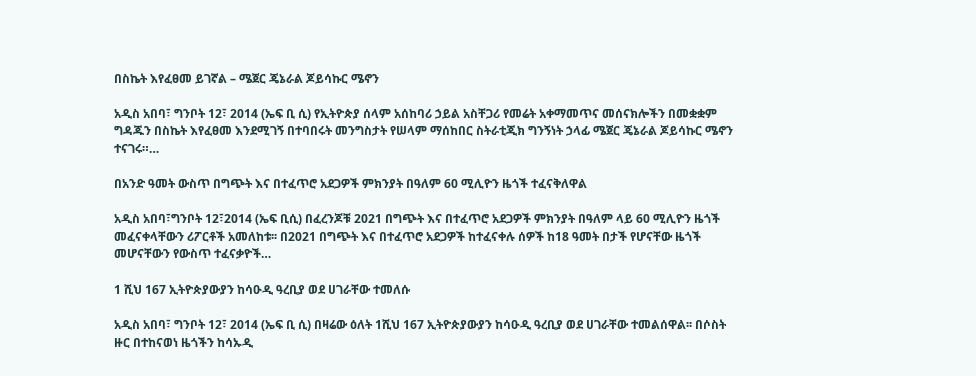በስኬት እየፈፀመ ይገኛል – ሜጀር ጄኔራል ጆይሳኩር ሜኖን

አዲስ አበባ፣ ግንቦት 12፣ 2014 (ኤፍ ቢ ሲ) የኢትዮጵያ ሰላም አሰከባሪ ኃይል አስቸጋሪ የመሬት አቀማመጥና መሰናክሎችን በመቋቋም ግዳጁን በስኬት እየፈፀመ እንደሚገኝ በተባበሩት መንግስታት የሠላም ማሰከበር ስትራቲጂክ ግንኝነት ኃላፊ ሜጀር ጄኔራል ጆይሳኩር ሜኖን ተናገሩ።…

በአንድ ዓመት ውስጥ በግጭት እና በተፈጥሮ አደጋዎች ምክንያት በዓለም 60 ሚሊዮን ዜጎች ተፈናቅለዋል

አዲስ አበባ፣ግንቦት 12፣2014 (ኤፍ ቢሲ) በፈረንጆቹ 2021 በግጭት እና በተፈጥሮ አደጋዎች ምክንያት በዓለም ላይ 60 ሚሊዮን ዜጎች መፈናቀላቸውን ሪፖርቶች አመለከቱ፡፡ በ2021 በግጭት እና በተፈጥሮ አደጋዎች ከተፈናቀሉ ሰዎች ከ18 ዓመት በታች የሆናቸው ዜጎች መሆናቸውን የውስጥ ተፈናቃዮች…

1 ሺህ 167 ኢትዮጵያውያን ከሳዑዲ ዓረቢያ ወደ ሀገራቸው ተመለሱ

አዲስ አበባ፣ ግንቦት 12፣ 2014 (ኤፍ ቢ ሲ) በዛሬው ዕለት 1ሺህ 167 ኢትዮጵያውያን ከሳዑዲ ዓረቢያ ወደ ሀገራቸው ተመልሰዋል፡፡ በሶስት ዙር በተከናወነ ዜጎችን ከሳኡዲ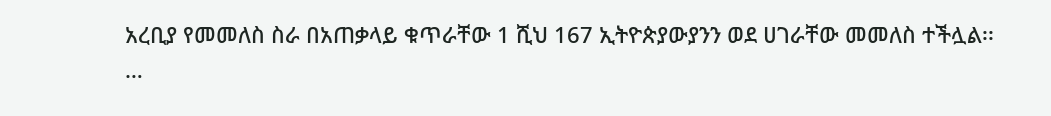አረቢያ የመመለስ ስራ በአጠቃላይ ቁጥራቸው 1 ሺህ 167 ኢትዮጵያውያንን ወደ ሀገራቸው መመለስ ተችሏል፡፡…